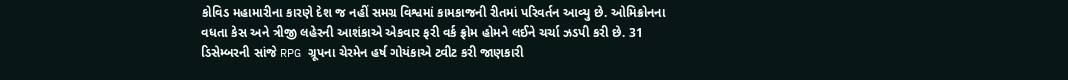કોવિડ મહામારીના કારણે દેશ જ નહીં સમગ્ર વિશ્વમાં કામકાજની રીતમાં પરિવર્તન આવ્યુ છે. ઓમિક્રોનના વધતા કેસ અને ત્રીજી લહેરની આશંકાએ એકવાર ફરી વર્ક ફ્રોમ હોમને લઈને ચર્ચા ઝડપી કરી છે. 31 ડિસેમ્બરની સાંજે RPG ગ્રૂપના ચેરમેન હર્ષ ગોયંકાએ ટ્વીટ કરી જાણકારી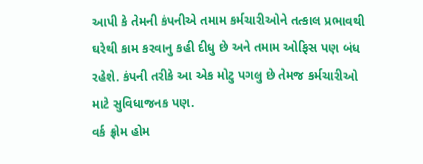આપી કે તેમની કંપનીએ તમામ કર્મચારીઓને તત્કાલ પ્રભાવથી ઘરેથી કામ કરવાનુ કહી દીધુ છે અને તમામ ઓફિસ પણ બંધ રહેશે. કંપની તરીકે આ એક મોટુ પગલુ છે તેમજ કર્મચારીઓ માટે સુવિધાજનક પણ.
વર્ક ફ્રોમ હોમ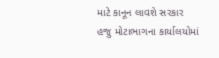માટે કાનૂન લાવશે સરકાર
હજુ મોટાભાગના કાર્યાલયોમાં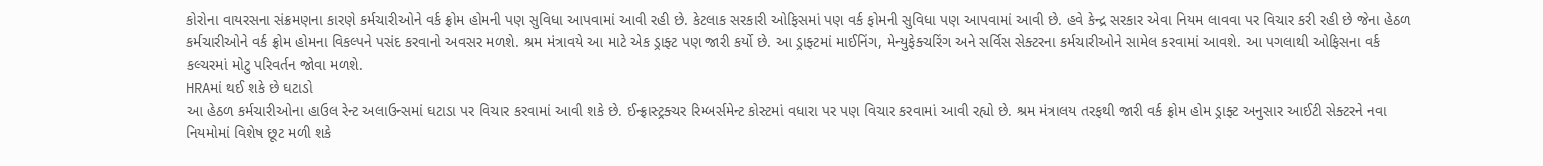કોરોના વાયરસના સંક્રમણના કારણે કર્મચારીઓને વર્ક ફ્રોમ હોમની પણ સુવિધા આપવામાં આવી રહી છે. કેટલાક સરકારી ઓફિસમાં પણ વર્ક ફોમની સુવિધા પણ આપવામાં આવી છે. હવે કેન્દ્ર સરકાર એવા નિયમ લાવવા પર વિચાર કરી રહી છે જેના હેઠળ કર્મચારીઓને વર્ક ફ્રોમ હોમના વિકલ્પને પસંદ કરવાનો અવસર મળશે. શ્રમ મંત્રાવયે આ માટે એક ડ્રાફ્ટ પણ જારી કર્યો છે. આ ડ્રાફ્ટમાં માઈનિંગ, મેન્યુફેક્ચરિંગ અને સર્વિસ સેક્ટરના કર્મચારીઓને સામેલ કરવામાં આવશે. આ પગલાથી ઓફિસના વર્ક કલ્ચરમાં મોટુ પરિવર્તન જોવા મળશે.
HRAમાં થઈ શકે છે ઘટાડો
આ હેઠળ કર્મચારીઓના હાઉલ રેન્ટ અલાઉન્સમાં ઘટાડા પર વિચાર કરવામાં આવી શકે છે. ઈન્ફ્રાસ્ટ્રક્ચર રિમ્બર્સમેન્ટ કોસ્ટમાં વધારા પર પણ વિચાર કરવામાં આવી રહ્યો છે. શ્રમ મંત્રાલય તરફથી જારી વર્ક ફ્રોમ હોમ ડ્રાફ્ટ અનુસાર આઈટી સેક્ટરને નવા નિયમોમાં વિશેષ છૂટ મળી શકે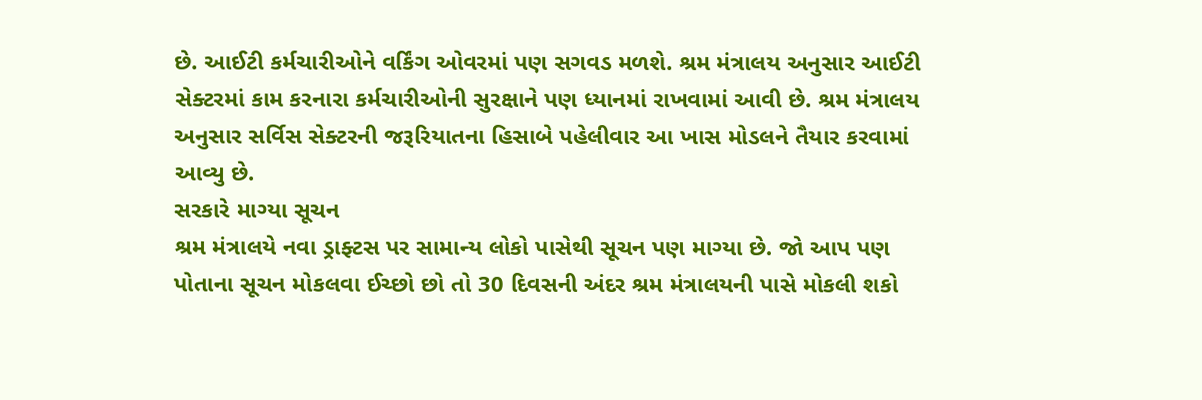છે. આઈટી કર્મચારીઓને વર્કિંગ ઓવરમાં પણ સગવડ મળશે. શ્રમ મંત્રાલય અનુસાર આઈટી સેક્ટરમાં કામ કરનારા કર્મચારીઓની સુરક્ષાને પણ ધ્યાનમાં રાખવામાં આવી છે. શ્રમ મંત્રાલય અનુસાર સર્વિસ સેક્ટરની જરૂરિયાતના હિસાબે પહેલીવાર આ ખાસ મોડલને તૈયાર કરવામાં આવ્યુ છે.
સરકારે માગ્યા સૂચન
શ્રમ મંત્રાલયે નવા ડ્રાફ્ટસ પર સામાન્ય લોકો પાસેથી સૂચન પણ માગ્યા છે. જો આપ પણ પોતાના સૂચન મોકલવા ઈચ્છો છો તો 30 દિવસની અંદર શ્રમ મંત્રાલયની પાસે મોકલી શકો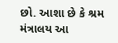છો. આશા છે કે શ્રમ મંત્રાલય આ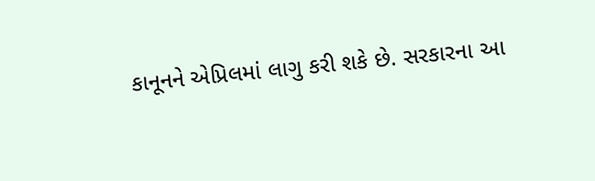કાનૂનને એપ્રિલમાં લાગુ કરી શકે છે. સરકારના આ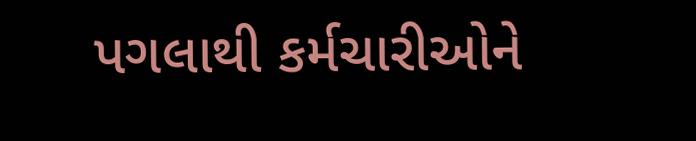પગલાથી કર્મચારીઓને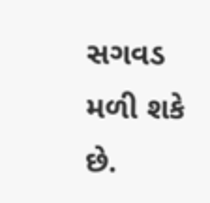સગવડ મળી શકે છે.